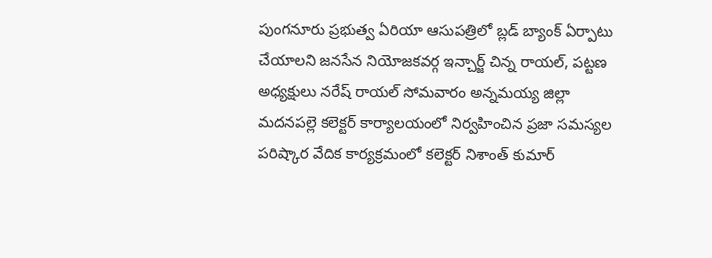పుంగనూరు ప్రభుత్వ ఏరియా ఆసుపత్రిలో బ్లడ్ బ్యాంక్ ఏర్పాటు చేయాలని జనసేన నియోజకవర్గ ఇన్చార్జ్ చిన్న రాయల్, పట్టణ అధ్యక్షులు నరేష్ రాయల్ సోమవారం అన్నమయ్య జిల్లా మదనపల్లె కలెక్టర్ కార్యాలయంలో నిర్వహించిన ప్రజా సమస్యల పరిష్కార వేదిక కార్యక్రమంలో కలెక్టర్ నిశాంత్ కుమార్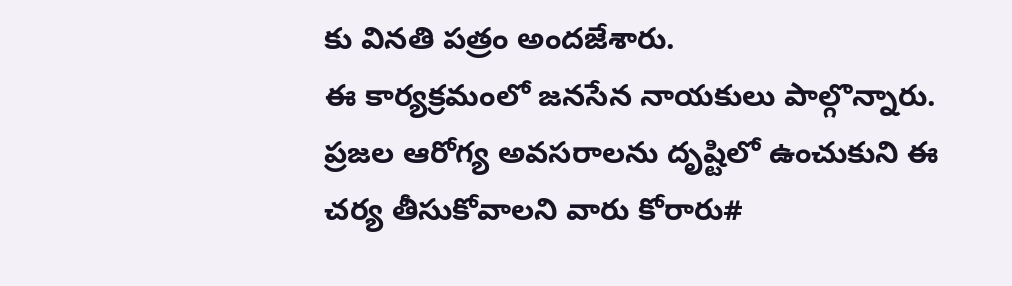కు వినతి పత్రం అందజేశారు.
ఈ కార్యక్రమంలో జనసేన నాయకులు పాల్గొన్నారు. ప్రజల ఆరోగ్య అవసరాలను దృష్టిలో ఉంచుకుని ఈ చర్య తీసుకోవాలని వారు కోరారు#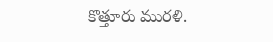కొత్తూరు మురళి.